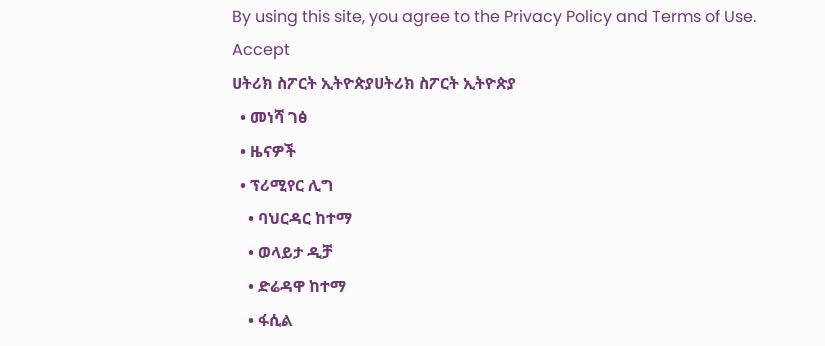By using this site, you agree to the Privacy Policy and Terms of Use.
Accept
ሀትሪክ ስፖርት ኢትዮጵያሀትሪክ ስፖርት ኢትዮጵያ
  • መነሻ ገፅ
  • ዜናዎች
  • ፕሪሚየር ሊግ
    • ባህርዳር ከተማ
    • ወላይታ ዲቻ
    • ድሬዳዋ ከተማ
    • ፋሲል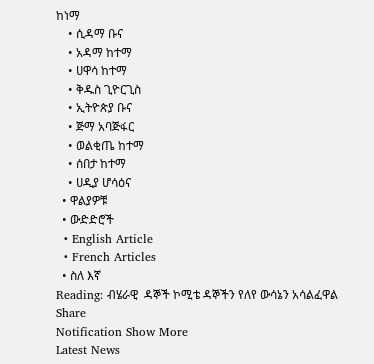ከነማ
    • ሲዳማ ቡና
    • አዳማ ከተማ
    • ሀዋሳ ከተማ
    • ቅዱስ ጊዮርጊስ
    • ኢትዮጵያ ቡና
    • ጅማ አባጅፋር
    • ወልቂጤ ከተማ
    • ሰበታ ከተማ
    • ሀዲያ ሆሳዕና
  • ዋልያዎቹ
  • ውድድሮች
  • English Article
  • French Articles
  • ስለ እኛ
Reading: ብሄራዊ  ዳኞች ኮሚቴ ዳኞችን የለየ ውሳኔን አሳልፈዋል
Share
Notification Show More
Latest News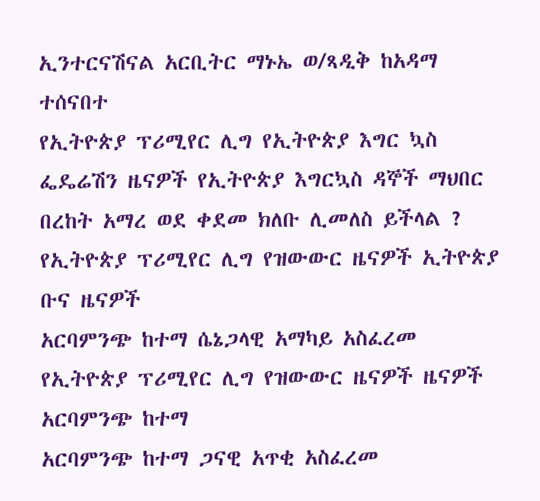ኢንተርናሽናል አርቢትር ማኑኤ ወ/ጻዲቅ ከአዳማ ተሰናበተ
የኢትዮጵያ ፕሪሚየር ሊግ የኢትዮጵያ እግር ኳስ ፌዴሬሽን ዜናዎች የኢትዮጵያ እግርኳስ ዳኞች ማህበር
በረከት አማረ ወደ ቀደመ ክለቡ ሊመለስ ይችላል ?
የኢትዮጵያ ፕሪሚየር ሊግ የዝውውር ዜናዎች ኢትዮጵያ ቡና ዜናዎች
አርባምንጭ ከተማ ሴኔጋላዊ አማካይ አስፈረመ
የኢትዮጵያ ፕሪሚየር ሊግ የዝውውር ዜናዎች ዜናዎች አርባምንጭ ከተማ
አርባምንጭ ከተማ ጋናዊ አጥቂ አስፈረመ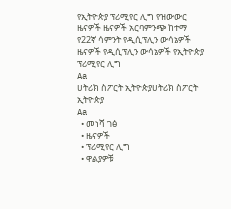የኢትዮጵያ ፕሪሚየር ሊግ የዝውውር ዜናዎች ዜናዎች አርባምንጭ ከተማ
የ22ኛ ሳምንት የዲሲፕሊን ውሳኔዎች
ዜናዎች የዲሲፕሊን ውሳኔዎች የኢትዮጵያ ፕሪሚየር ሊግ
Aa
ሀትሪክ ስፖርት ኢትዮጵያሀትሪክ ስፖርት ኢትዮጵያ
Aa
  • መነሻ ገፅ
  • ዜናዎች
  • ፕሪሚየር ሊግ
  • ዋልያዎቹ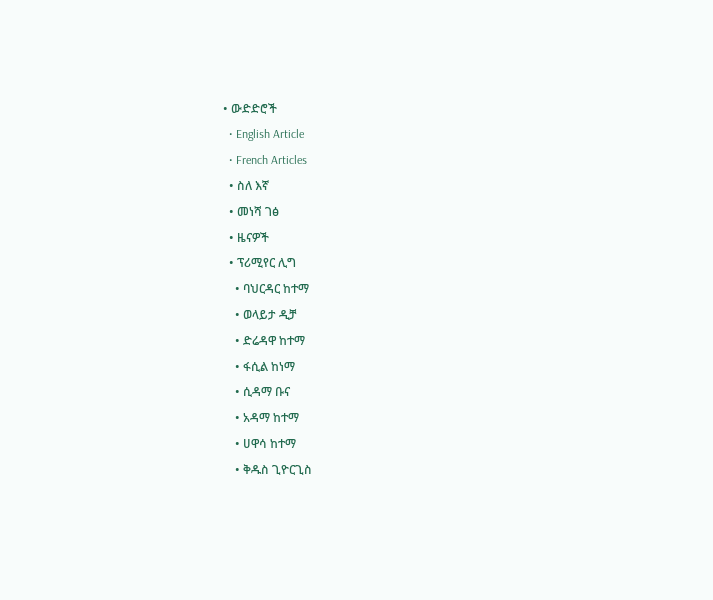• ውድድሮች
  • English Article
  • French Articles
  • ስለ እኛ
  • መነሻ ገፅ
  • ዜናዎች
  • ፕሪሚየር ሊግ
    • ባህርዳር ከተማ
    • ወላይታ ዲቻ
    • ድሬዳዋ ከተማ
    • ፋሲል ከነማ
    • ሲዳማ ቡና
    • አዳማ ከተማ
    • ሀዋሳ ከተማ
    • ቅዱስ ጊዮርጊስ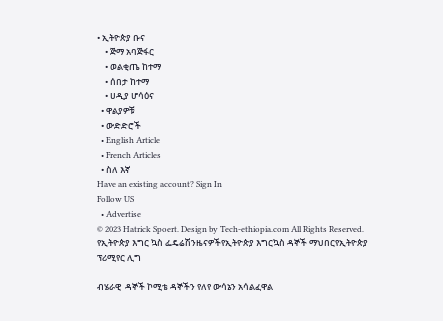• ኢትዮጵያ ቡና
    • ጅማ አባጅፋር
    • ወልቂጤ ከተማ
    • ሰበታ ከተማ
    • ሀዲያ ሆሳዕና
  • ዋልያዎቹ
  • ውድድሮች
  • English Article
  • French Articles
  • ስለ እኛ
Have an existing account? Sign In
Follow US
  • Advertise
© 2023 Hatrick Spoert. Design by Tech-ethiopia.com All Rights Reserved.
የኢትዮጵያ እግር ኳስ ፌዴሬሽንዜናዎችየኢትዮጵያ እግርኳስ ዳኞች ማህበርየኢትዮጵያ ፕሪሚየር ሊግ

ብሄራዊ  ዳኞች ኮሚቴ ዳኞችን የለየ ውሳኔን አሳልፈዋል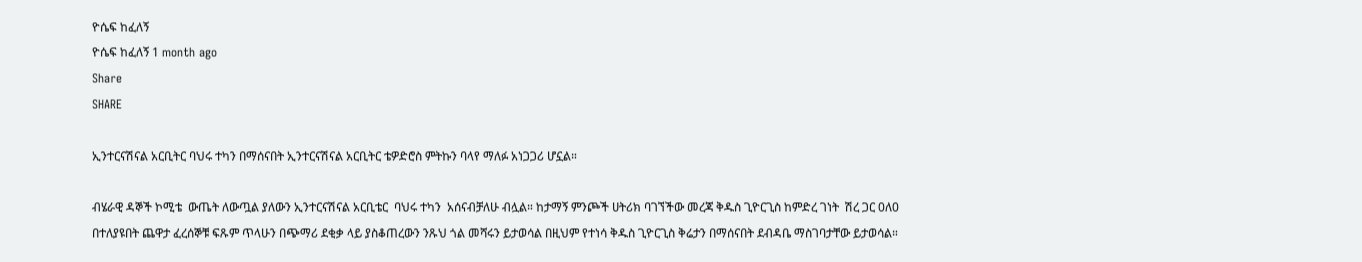ዮሴፍ ከፈለኝ
ዮሴፍ ከፈለኝ 1 month ago
Share
SHARE

ኢንተርናሽናል አርቢትር ባህሩ ተካን በማሰናበት ኢንተርናሽናል አርቢትር ቴዎድሮስ ምትኩን ባላየ ማለፉ አነጋጋሪ ሆኗል።

ብሄራዊ ዳኞች ኮሚቴ  ውጤት ለውጧል ያለውን ኢንተርናሽናል አርቢቴር  ባህሩ ተካን  አሰናብቻለሁ ብሏል። ከታማኝ ምንጮች ሀትሪክ ባገኘችው መረጃ ቅዱስ ጊዮርጊስ ከምድረ ገነት  ሽረ ጋር 0ለ0 በተለያዩበት ጨዋታ ፈረሰኞቹ ፍጹም ጥላሁን በጭማሪ ደቂቃ ላይ ያስቆጠረውን ንጹህ ጎል መሻሩን ይታወሳል በዚህም የተነሳ ቅዱስ ጊዮርጊስ ቅሬታን በማሰናበት ደብዳቤ ማስገባታቸው ይታወሳል።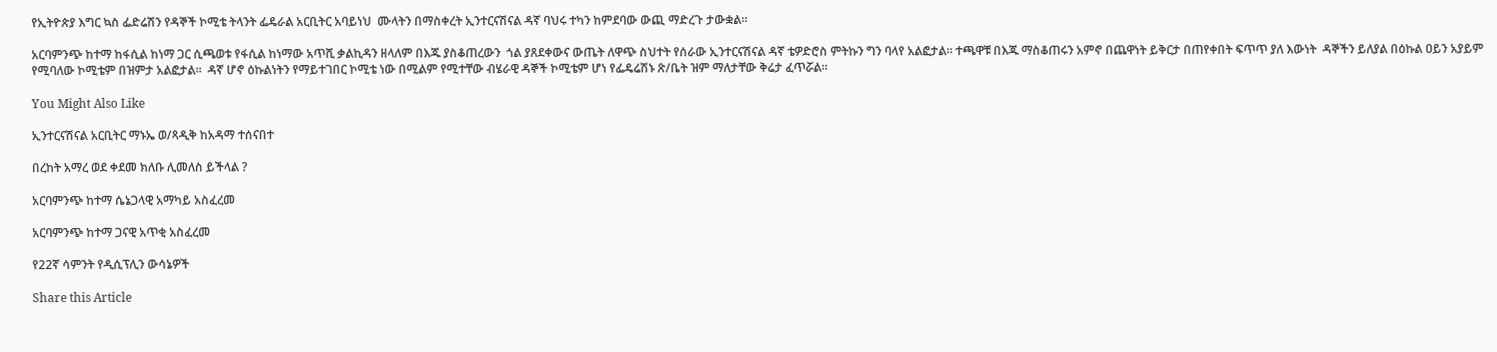የኢትዮጵያ እግር ኳስ ፌድሬሽን የዳኞች ኮሚቴ ትላንት ፌዴራል አርቢትር አባይነህ  ሙላትን በማስቀረት ኢንተርናሽናል ዳኛ ባህሩ ተካን ከምደባው ውጪ ማድረጉ ታውቋል።

አርባምንጭ ከተማ ከፋሲል ከነማ ጋር ሲጫወቱ የፋሲል ከነማው አጥሺ ቃልኪዳን ዘላለም በእጁ ያስቆጠረውን  ጎል ያጸደቀውና ውጤት ለዋጭ ስህተት የሰራው ኢንተርናሽናል ዳኛ ቴዎድሮስ ምትኩን ግን ባላየ አልፎታል። ተጫዋቹ በእጁ ማስቆጠሩን አምኖ በጨዋነት ይቅርታ በጠየቀበት ፍጥጥ ያለ እውነት  ዳኞችን ይለያል በዕኩል ዐይን አያይም የሚባለው ኮሚቴም በዝምታ አልፎታል።  ዳኛ ሆኖ ዕኩልነትን የማይተገበር ኮሚቴ ነው በሚልም የሚተቸው ብሄራዊ ዳኞች ኮሚቴም ሆነ የፌዴሬሽኑ ጽ/ቤት ዝም ማለታቸው ቅሬታ ፈጥሯል።

You Might Also Like

ኢንተርናሽናል አርቢትር ማኑኤ ወ/ጻዲቅ ከአዳማ ተሰናበተ

በረከት አማረ ወደ ቀደመ ክለቡ ሊመለስ ይችላል ?

አርባምንጭ ከተማ ሴኔጋላዊ አማካይ አስፈረመ

አርባምንጭ ከተማ ጋናዊ አጥቂ አስፈረመ

የ22ኛ ሳምንት የዲሲፕሊን ውሳኔዎች

Share this Article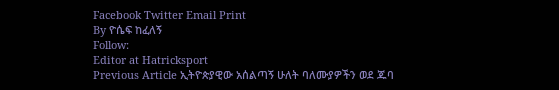Facebook Twitter Email Print
By ዮሴፍ ከፈለኝ
Follow:
Editor at Hatricksport
Previous Article ኢትዮጵያዊው አሰልጣኝ ሁለት ባለሙያዎችን ወደ ጁባ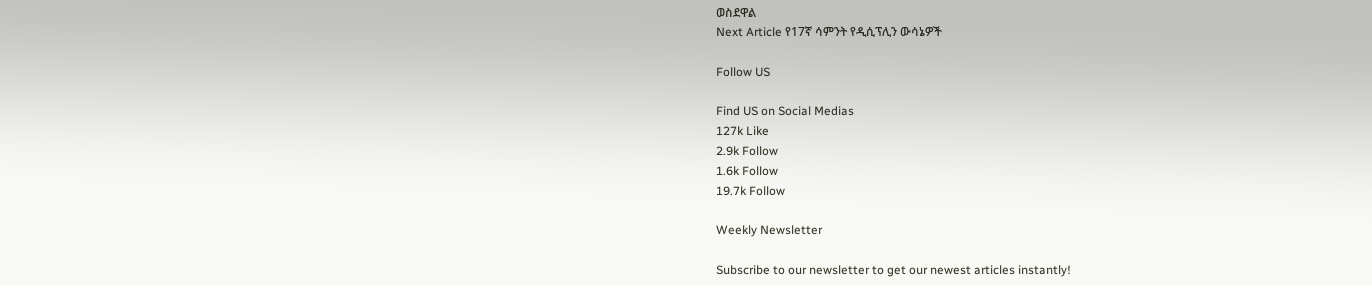ወስደዋል
Next Article የ17ኛ ሳምንት የዲሲፕሊን ውሳኔዎች

Follow US

Find US on Social Medias
127k Like
2.9k Follow
1.6k Follow
19.7k Follow

Weekly Newsletter

Subscribe to our newsletter to get our newest articles instantly!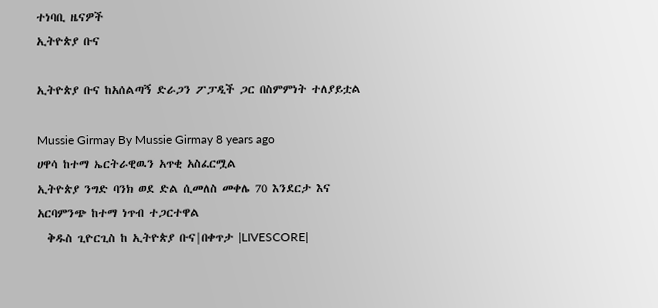ተነባቢ ዜናዎች
ኢትዮጵያ ቡና

ኢትዮጵያ ቡና ከአሰልጣኝ ድራጋን ፖፓዲች ጋር በስምምነት ተለያይቷል

Mussie Girmay By Mussie Girmay 8 years ago
ሀዋሳ ከተማ ኤርትራዊዉን አጥቂ አስፈርሟል
ኢትዮጵያ ንግድ ባንክ ወደ ድል ሲመለስ መቀሌ 70 እንደርታ እና አርባምንጭ ከተማ ነጥብ ተጋርተዋል
  ቅዱስ ጊዮርጊስ ከ ኢትዮጵያ ቡና|በቀጥታ |LIVESCORE|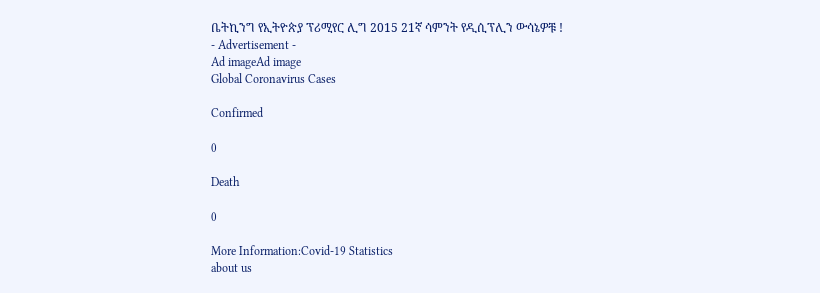ቤትኪንግ የኢትዮጵያ ፕሪሚየር ሊግ 2015 21ኛ ሳምንት የዲሲፕሊን ውሳኔዎቹ !
- Advertisement -
Ad imageAd image
Global Coronavirus Cases

Confirmed

0

Death

0

More Information:Covid-19 Statistics
about us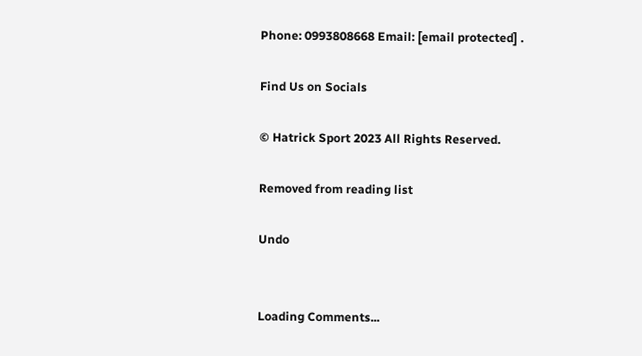Phone: 0993808668 Email: [email protected] .

Find Us on Socials

© Hatrick Sport 2023 All Rights Reserved.

Removed from reading list

Undo


Loading Comments...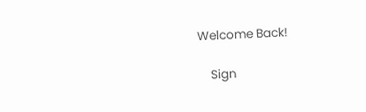Welcome Back!

    Sign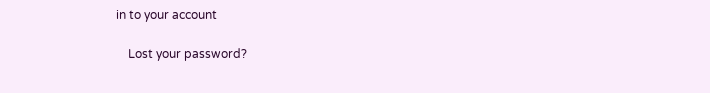in to your account

    Lost your password?